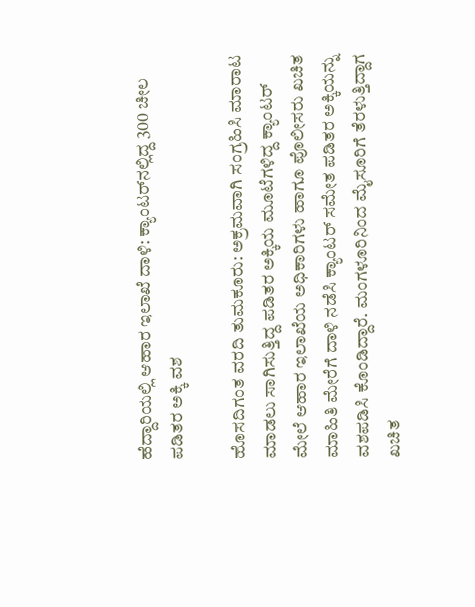ಹೆದ್ದಾರಿಯಲ್ಲಿ ಆಹಾರ ಇಲಾಖೆ ದಾಳಿ: ಕ್ಯಾಂಟರ್‌ನಲ್ಲಿದ್ದ 300 ಚೀಲ ಪಡಿತರ ಅಕ್ಕಿ ವಶ

ಹೊಸದಿಗಂತ ವರದಿ ತುಮಕೂರು: ಅಕ್ರಮವಾಗಿ ಸಂಗ್ರಹಿಸಿ ಮಾರಾಟ ಮಾಡಲು ಸಾಗಿಸುತ್ತಿದ್ದ ಪಡಿತರ ಅಕ್ಕಿಯ ಮೂಟೆಗಳಿದ್ದ ಕ್ಯಾಂಟರ್ ಮೇಲೆ ಆಹಾರ ಇಲಾಖೆಯ ಅಧಿಕಾರಿಗಳು ಹಾಗೂ ಪೊಲೀಸರು ಖಚಿತ ಮಾಹಿತಿ ಮೇರೆಗೆ ದಾಳಿ ನಡೆಸಿ ಕ್ಯಾಂಟರ್ ಸಮೇತ ಪಡಿತರ ಅಕ್ಕಿಯನ್ನು ವಶಪಡಿಸಿ ಕೊಂಡಿದ್ದಾರೆ. ಮಂಗಳೂರಿನಿಂದ ಮೈಸೂರಿಗೆ ತೆರಳುತ್ತಿದ್ದಾಗ ಖಚಿತ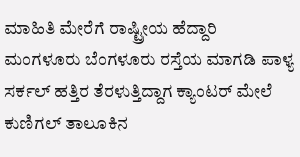ಮಾಹಿತಿ ಮೇರೆಗೆ ರಾಷ್ಟ್ರೀಯ ಹೆದ್ದಾರಿ ಮಂಗಳೂರು ಬೆಂಗಳೂರು ರಸ್ತೆಯ ಮಾಗಡಿ ಪಾಳ್ಯ ಸರ್ಕಲ್ ಹತ್ತಿರ ತೆರಳುತ್ತಿದ್ದಾಗ ಕ್ಯಾಂಟರ್ ಮೇಲೆ ಕುಣಿಗಲ್ ತಾಲೂಕಿನ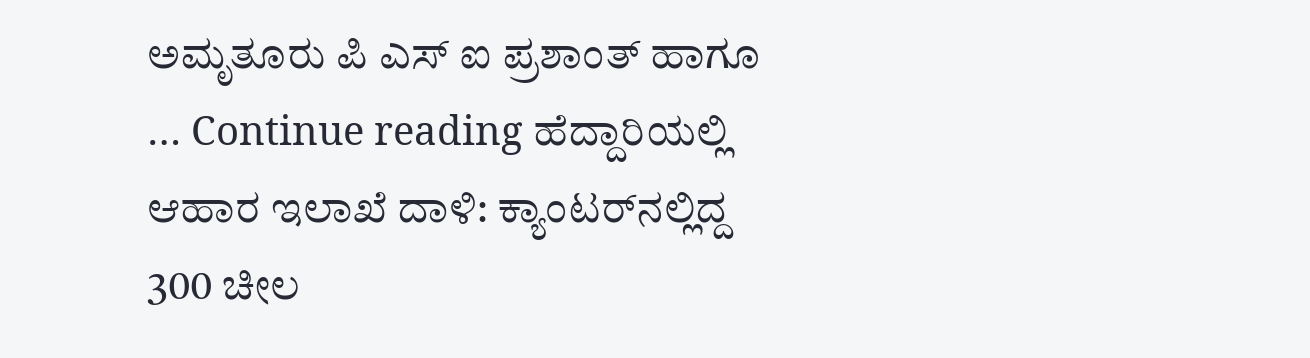ಅಮೃತೂರು ಪಿ ಎಸ್ ಐ ಪ್ರಶಾಂತ್ ಹಾಗೂ … Continue reading ಹೆದ್ದಾರಿಯಲ್ಲಿ ಆಹಾರ ಇಲಾಖೆ ದಾಳಿ: ಕ್ಯಾಂಟರ್‌ನಲ್ಲಿದ್ದ 300 ಚೀಲ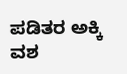ಪಡಿತರ ಅಕ್ಕಿ ವಶ